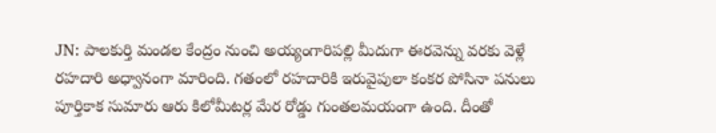JN: పాలకుర్తి మండల కేంద్రం నుంచి అయ్యంగారిపల్లి మీదుగా ఈరవెన్ను వరకు వెళ్లే రహదారి అధ్వానంగా మారింది. గతంలో రహదారికి ఇరువైపులా కంకర పోసినా పనులు పూర్తికాక సుమారు ఆరు కిలోమీటర్ల మేర రోడ్డు గుంతలమయంగా ఉంది. దీంతో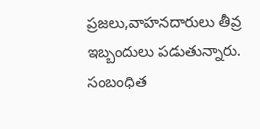ప్రజలు,వాహనదారులు తీవ్ర ఇబ్బందులు పడుతున్నారు. సంబంధిత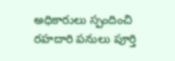అధికారులు స్పందించి రహదారి పనులు పూర్తి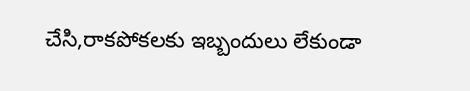చేసి,రాకపోకలకు ఇబ్బందులు లేకుండా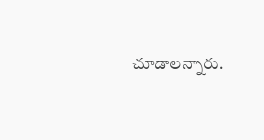చూడాలన్నారు.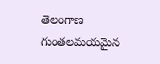తెలంగాణ
గుంతలమయమైన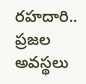రహదారి.. ప్రజల అవస్థలు